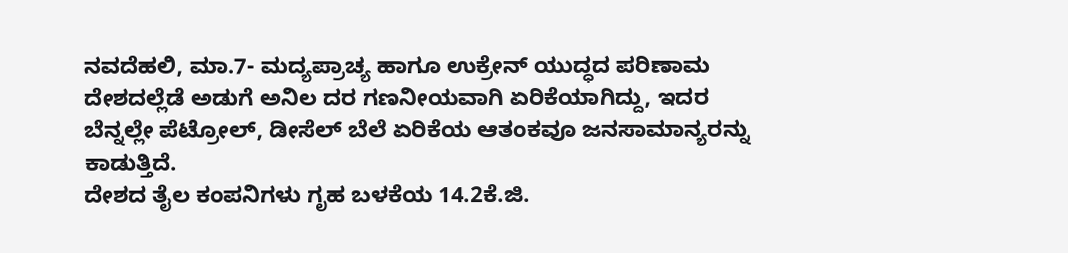ನವದೆಹಲಿ, ಮಾ.7- ಮದ್ಯಪ್ರಾಚ್ಯ ಹಾಗೂ ಉಕ್ರೇನ್ ಯುದ್ಧದ ಪರಿಣಾಮ ದೇಶದಲ್ಲೆಡೆ ಅಡುಗೆ ಅನಿಲ ದರ ಗಣನೀಯವಾಗಿ ಏರಿಕೆಯಾಗಿದ್ದು, ಇದರ ಬೆನ್ನಲ್ಲೇ ಪೆಟ್ರೋಲ್, ಡೀಸೆಲ್ ಬೆಲೆ ಏರಿಕೆಯ ಆತಂಕವೂ ಜನಸಾಮಾನ್ಯರನ್ನು ಕಾಡುತ್ತಿದೆ.
ದೇಶದ ತೈಲ ಕಂಪನಿಗಳು ಗೃಹ ಬಳಕೆಯ 14.2ಕೆ.ಜಿ.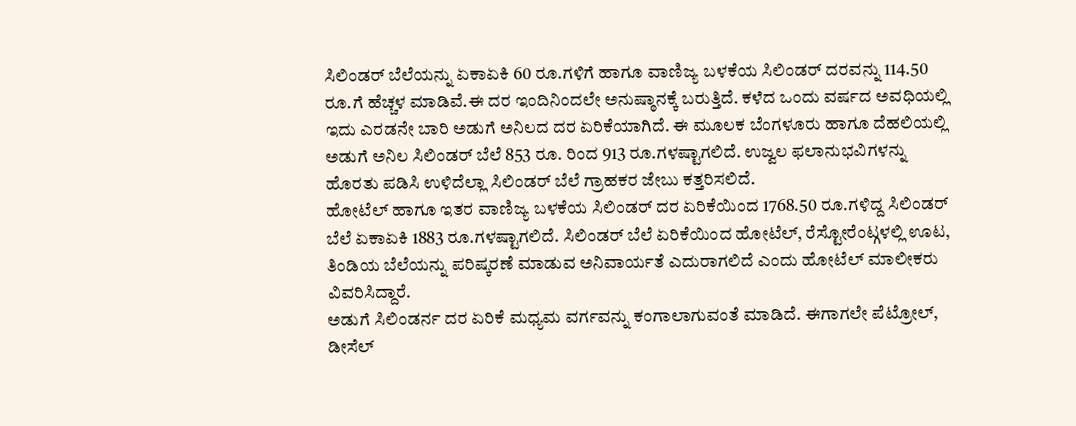ಸಿಲಿಂಡರ್ ಬೆಲೆಯನ್ನು ಏಕಾಏಕಿ 60 ರೂ.ಗಳಿಗೆ ಹಾಗೂ ವಾಣಿಜ್ಯ ಬಳಕೆಯ ಸಿಲಿಂಡರ್ ದರವನ್ನು 114.50 ರೂ.ಗೆ ಹೆಚ್ಚಳ ಮಾಡಿವೆ.ಈ ದರ ಇಂದಿನಿಂದಲೇ ಅನುಷ್ಠಾನಕ್ಕೆ ಬರುತ್ತಿದೆ. ಕಳೆದ ಒಂದು ವರ್ಷದ ಅವಧಿಯಲ್ಲಿ ಇದು ಎರಡನೇ ಬಾರಿ ಅಡುಗೆ ಅನಿಲದ ದರ ಏರಿಕೆಯಾಗಿದೆ. ಈ ಮೂಲಕ ಬೆಂಗಳೂರು ಹಾಗೂ ದೆಹಲಿಯಲ್ಲಿ ಅಡುಗೆ ಅನಿಲ ಸಿಲಿಂಡರ್ ಬೆಲೆ 853 ರೂ. ರಿಂದ 913 ರೂ.ಗಳಷ್ಟಾಗಲಿದೆ. ಉಜ್ವಲ ಫಲಾನುಭವಿಗಳನ್ನು ಹೊರತು ಪಡಿಸಿ ಉಳಿದೆಲ್ಲಾ ಸಿಲಿಂಡರ್ ಬೆಲೆ ಗ್ರಾಹಕರ ಜೇಬು ಕತ್ತರಿಸಲಿದೆ.
ಹೋಟೆಲ್ ಹಾಗೂ ಇತರ ವಾಣಿಜ್ಯ ಬಳಕೆಯ ಸಿಲಿಂಡರ್ ದರ ಏರಿಕೆಯಿಂದ 1768.50 ರೂ.ಗಳಿದ್ದ ಸಿಲಿಂಡರ್ ಬೆಲೆ ಏಕಾಏಕಿ 1883 ರೂ.ಗಳಷ್ಟಾಗಲಿದೆ. ಸಿಲಿಂಡರ್ ಬೆಲೆ ಏರಿಕೆಯಿಂದ ಹೋಟೆಲ್, ರೆಸ್ಟೋರೆಂಟ್ಗಳಲ್ಲಿ ಊಟ, ತಿಂಡಿಯ ಬೆಲೆಯನ್ನು ಪರಿಷ್ಕರಣೆ ಮಾಡುವ ಅನಿವಾರ್ಯತೆ ಎದುರಾಗಲಿದೆ ಎಂದು ಹೋಟೆಲ್ ಮಾಲೀಕರು ವಿವರಿಸಿದ್ದಾರೆ.
ಅಡುಗೆ ಸಿಲಿಂಡರ್ನ ದರ ಏರಿಕೆ ಮಧ್ಯಮ ವರ್ಗವನ್ನು ಕಂಗಾಲಾಗುವಂತೆ ಮಾಡಿದೆ. ಈಗಾಗಲೇ ಪೆಟ್ರೋಲ್, ಡೀಸೆಲ್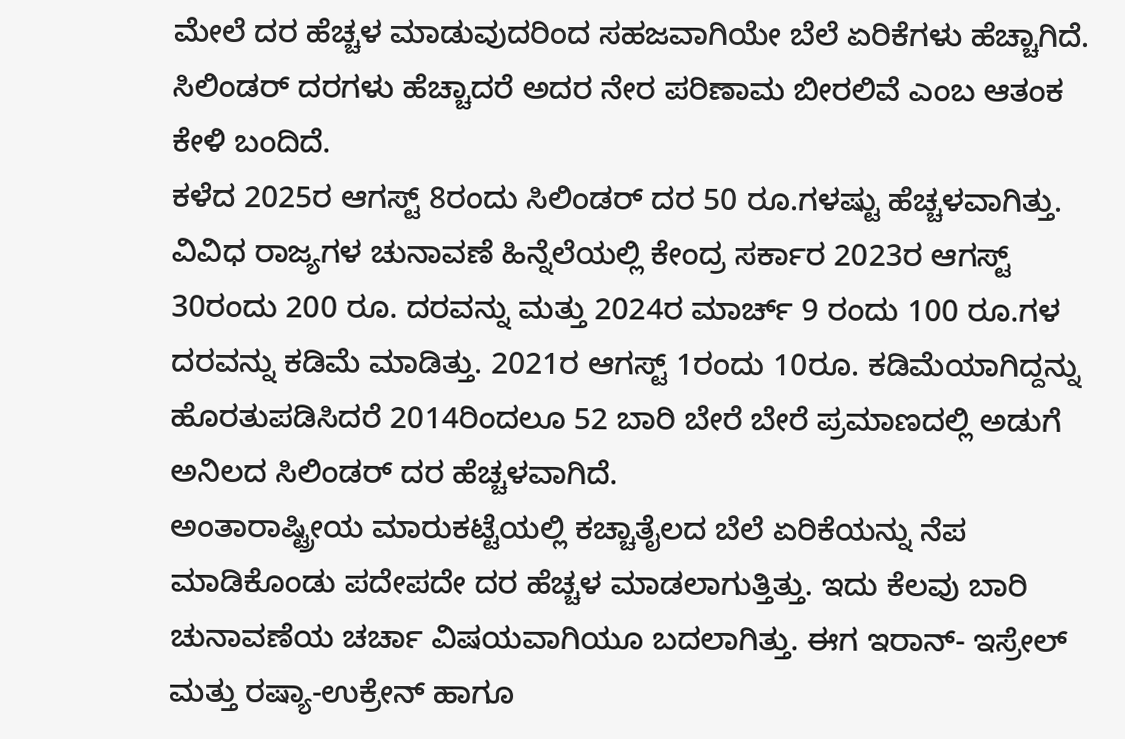ಮೇಲೆ ದರ ಹೆಚ್ಚಳ ಮಾಡುವುದರಿಂದ ಸಹಜವಾಗಿಯೇ ಬೆಲೆ ಏರಿಕೆಗಳು ಹೆಚ್ಚಾಗಿದೆ. ಸಿಲಿಂಡರ್ ದರಗಳು ಹೆಚ್ಚಾದರೆ ಅದರ ನೇರ ಪರಿಣಾಮ ಬೀರಲಿವೆ ಎಂಬ ಆತಂಕ ಕೇಳಿ ಬಂದಿದೆ.
ಕಳೆದ 2025ರ ಆಗಸ್ಟ್ 8ರಂದು ಸಿಲಿಂಡರ್ ದರ 50 ರೂ.ಗಳಷ್ಟು ಹೆಚ್ಚಳವಾಗಿತ್ತು. ವಿವಿಧ ರಾಜ್ಯಗಳ ಚುನಾವಣೆ ಹಿನ್ನೆಲೆಯಲ್ಲಿ ಕೇಂದ್ರ ಸರ್ಕಾರ 2023ರ ಆಗಸ್ಟ್ 30ರಂದು 200 ರೂ. ದರವನ್ನು ಮತ್ತು 2024ರ ಮಾರ್ಚ್ 9 ರಂದು 100 ರೂ.ಗಳ ದರವನ್ನು ಕಡಿಮೆ ಮಾಡಿತ್ತು. 2021ರ ಆಗಸ್ಟ್ 1ರಂದು 10ರೂ. ಕಡಿಮೆಯಾಗಿದ್ದನ್ನು ಹೊರತುಪಡಿಸಿದರೆ 2014ರಿಂದಲೂ 52 ಬಾರಿ ಬೇರೆ ಬೇರೆ ಪ್ರಮಾಣದಲ್ಲಿ ಅಡುಗೆ ಅನಿಲದ ಸಿಲಿಂಡರ್ ದರ ಹೆಚ್ಚಳವಾಗಿದೆ.
ಅಂತಾರಾಷ್ಟ್ರೀಯ ಮಾರುಕಟ್ಟೆಯಲ್ಲಿ ಕಚ್ಚಾತೈಲದ ಬೆಲೆ ಏರಿಕೆಯನ್ನು ನೆಪ ಮಾಡಿಕೊಂಡು ಪದೇಪದೇ ದರ ಹೆಚ್ಚಳ ಮಾಡಲಾಗುತ್ತಿತ್ತು. ಇದು ಕೆಲವು ಬಾರಿ ಚುನಾವಣೆಯ ಚರ್ಚಾ ವಿಷಯವಾಗಿಯೂ ಬದಲಾಗಿತ್ತು. ಈಗ ಇರಾನ್- ಇಸ್ರೇಲ್ ಮತ್ತು ರಷ್ಯಾ-ಉಕ್ರೇನ್ ಹಾಗೂ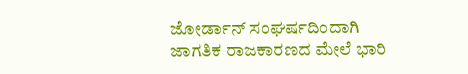ಜೋರ್ಡಾನ್ ಸಂಘರ್ಷದಿಂದಾಗಿ ಜಾಗತಿಕ ರಾಜಕಾರಣದ ಮೇಲೆ ಭಾರಿ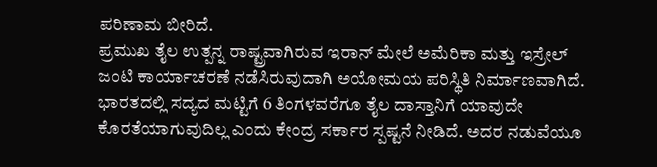ಪರಿಣಾಮ ಬೀರಿದೆ.
ಪ್ರಮುಖ ತೈಲ ಉತ್ಪನ್ನ ರಾಷ್ಟ್ರವಾಗಿರುವ ಇರಾನ್ ಮೇಲೆ ಅಮೆರಿಕಾ ಮತ್ತು ಇಸ್ರೇಲ್ ಜಂಟಿ ಕಾರ್ಯಾಚರಣೆ ನಡೆಸಿರುವುದಾಗಿ ಅಯೋಮಯ ಪರಿಸ್ಥಿತಿ ನಿರ್ಮಾಣವಾಗಿದೆ.
ಭಾರತದಲ್ಲಿ ಸದ್ಯದ ಮಟ್ಟಿಗೆ 6 ತಿಂಗಳವರೆಗೂ ತೈಲ ದಾಸ್ತಾನಿಗೆ ಯಾವುದೇ ಕೊರತೆಯಾಗುವುದಿಲ್ಲ ಎಂದು ಕೇಂದ್ರ ಸರ್ಕಾರ ಸ್ಪಷ್ಟನೆ ನೀಡಿದೆ. ಅದರ ನಡುವೆಯೂ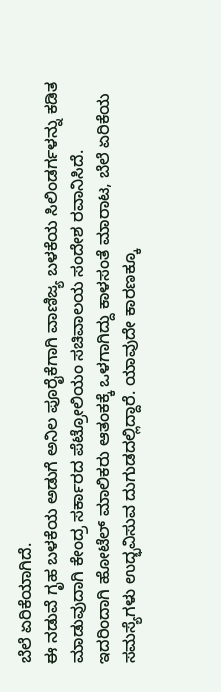ಬೆಲೆ ಏರಿಕೆಯಾಗಿದೆ.
ಈ ನಡುವೆ ಗೃಹ ಬಳಕೆಯ ಅಡುಗೆ ಅನಿಲ ಪೂರೈಕೆಗಾಗಿ ವಾಣಿಜ್ಯ ಬಳಕೆಯ ಸಿಲಿಂಡರ್ಗಳನ್ನು ಕಡಿತ ಮಾಡುವುದಾಗಿ ಕೇಂದ್ರ ಸರ್ಕಾರದ ಪೆಟ್ರೋಲಿಯಂ ಸಚಿವಾಲಯ ಸಂದೇಶ ರವಾನಿಸಿದೆ. ಇದರಿಂದಾಗಿ ಹೋಟೆಲ್ ಮಾಲಿಕರು ಆತಂಕಕ್ಕೆ ಒಳಗಾಗಿದ್ದು ಕಾಳಸಂತೆ ಮಾರಾಟ, ಬೆಲೆ ಏರಿಕೆಯ ಸಮಸ್ಯೆಗಳು ಉದ್ಭವಿಸುವ ದುಗುಡದಲ್ಲಿದ್ದಾರೆ. ಯಾವುದೇ ಕಾರಣಕ್ಕೂ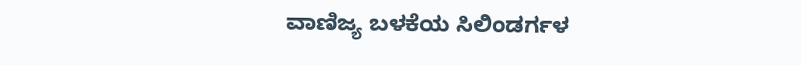ವಾಣಿಜ್ಯ ಬಳಕೆಯ ಸಿಲಿಂಡರ್ಗಳ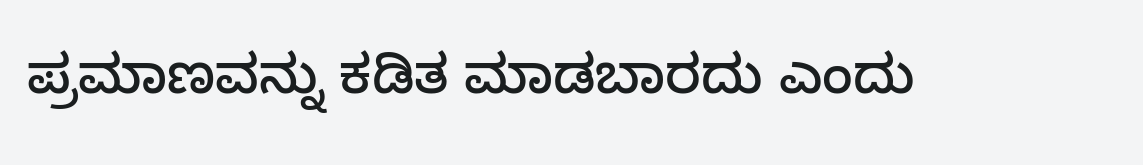ಪ್ರಮಾಣವನ್ನು ಕಡಿತ ಮಾಡಬಾರದು ಎಂದು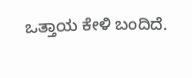ಒತ್ತಾಯ ಕೇಳಿ ಬಂದಿದೆ.